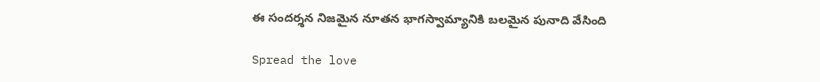ఈ సందర్శన నిజమైన నూతన భాగస్వామ్యానికి బలమైన పునాది వేసింది

Spread the love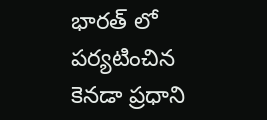భారత్ లో పర్యటించిన కెనడా ప్రధాని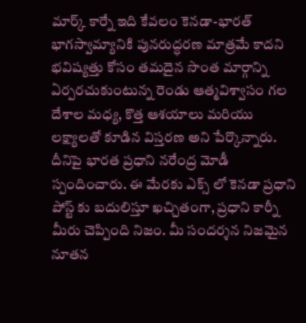మార్క్ కార్నే ఇది కేవలం కెనడా-భారత్ భాగస్వామ్యానికి పునరుద్ధరణ మాత్రమే కాదని భవిష్యత్తు కోసం తమదైన సొంత మార్గాన్ని ఏర్పరచుకుంటున్న రెండు ఆత్మవిశ్వాసం గల దేశాల మధ్య, కొత్త ఆశయాలు మరియు లక్ష్యాలతో కూడిన విస్తరణ అని పేర్కొన్నారు. దీనిపై భారత ప్రధాని నరేంద్ర మోడీ స్పందించారు. ఈ మేరకు ఎక్స్ లో కెనడా ప్రధాని పోస్ట్ కు బదులిస్తూ ఖచ్చితంగా, ప్రధాని కార్నీ మీరు చెప్పింది నిజం. మీ సందర్శన నిజమైన నూతన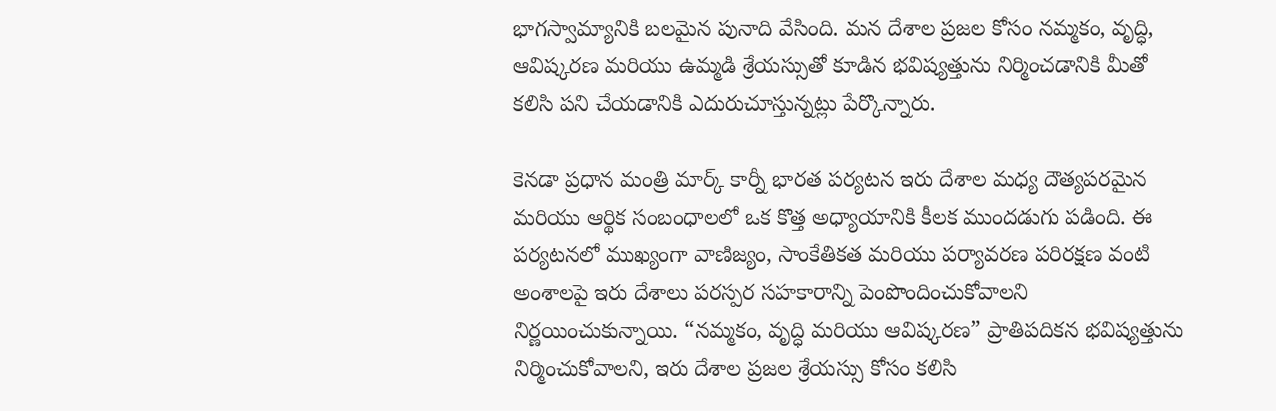భాగస్వామ్యానికి బలమైన పునాది వేసింది. మన దేశాల ప్రజల కోసం నమ్మకం, వృద్ధి, ఆవిష్కరణ మరియు ఉమ్మడి శ్రేయస్సుతో కూడిన భవిష్యత్తును నిర్మించడానికి మీతో కలిసి పని చేయడానికి ఎదురుచూస్తున్నట్లు పేర్కొన్నారు.

కెనడా ప్రధాన మంత్రి మార్క్ కార్నీ భారత పర్యటన ఇరు దేశాల మధ్య దౌత్యపరమైన మరియు ఆర్థిక సంబంధాలలో ఒక కొత్త అధ్యాయానికి కీలక ముందడుగు పడింది. ఈ పర్యటనలో ముఖ్యంగా వాణిజ్యం, సాంకేతికత మరియు పర్యావరణ పరిరక్షణ వంటి అంశాలపై ఇరు దేశాలు పరస్పర సహకారాన్ని పెంపొందించుకోవాలని నిర్ణయించుకున్నాయి. “నమ్మకం, వృద్ధి మరియు ఆవిష్కరణ” ప్రాతిపదికన భవిష్యత్తును నిర్మించుకోవాలని, ఇరు దేశాల ప్రజల శ్రేయస్సు కోసం కలిసి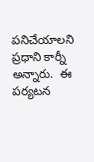పనిచేయాలని ప్రధాని కార్నీ అన్నారు.  ఈ పర్యటన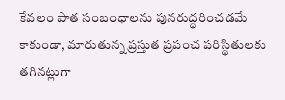కేవలం పాత సంబంధాలను పునరుద్ధరించడమే కాకుండా, మారుతున్న ప్రస్తుత ప్రపంచ పరిస్థితులకు తగినట్లుగా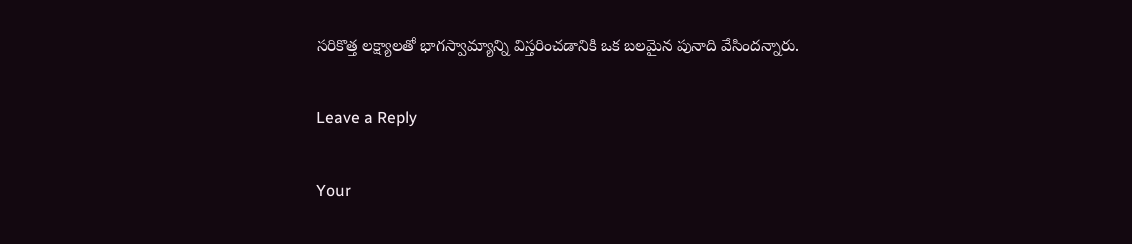సరికొత్త లక్ష్యాలతో భాగస్వామ్యాన్ని విస్తరించడానికి ఒక బలమైన పునాది వేసిందన్నారు.

Leave a Reply

Your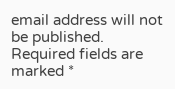email address will not be published. Required fields are marked *